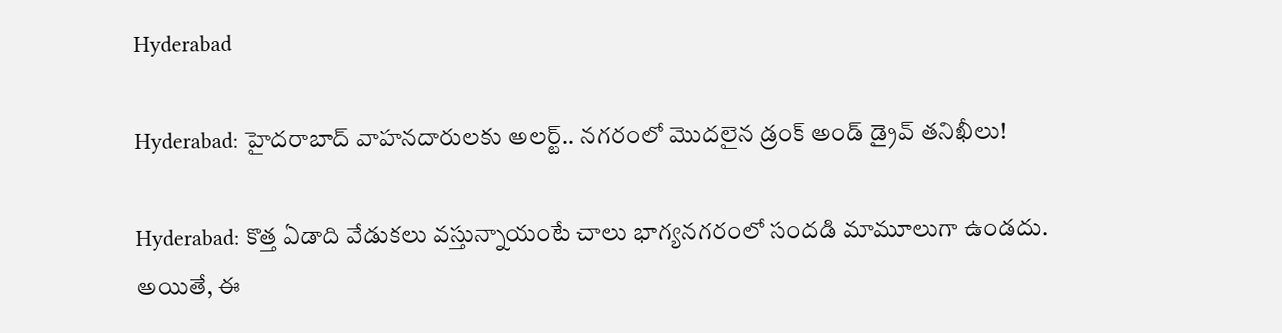Hyderabad

Hyderabad: హైదరాబాద్‌ వాహనదారులకు అలర్ట్.. నగరంలో మొదలైన డ్రంక్ అండ్ డ్రైవ్ తనిఖీలు!

Hyderabad: కొత్త ఏడాది వేడుకలు వస్తున్నాయంటే చాలు భాగ్యనగరంలో సందడి మామూలుగా ఉండదు. అయితే, ఈ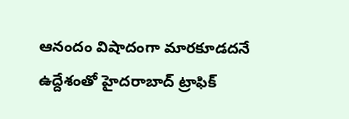ఆనందం విషాదంగా మారకూడదనే ఉద్దేశంతో హైదరాబాద్ ట్రాఫిక్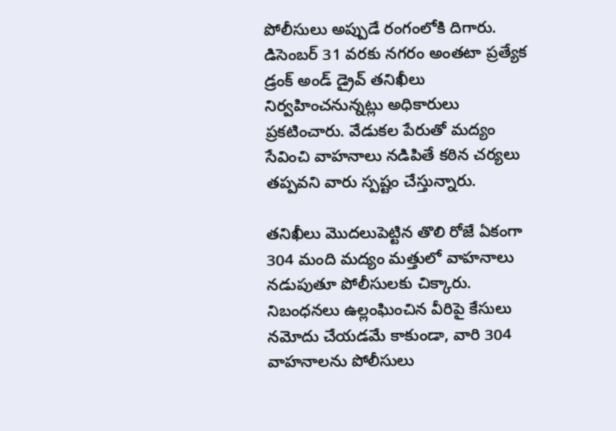పోలీసులు అప్పుడే రంగంలోకి దిగారు. డిసెంబర్ 31 వరకు నగరం అంతటా ప్రత్యేక డ్రంక్ అండ్ డ్రైవ్ తనిఖీలు నిర్వహించనున్నట్లు అధికారులు ప్రకటించారు. వేడుకల పేరుతో మద్యం సేవించి వాహనాలు నడిపితే కఠిన చర్యలు తప్పవని వారు స్పష్టం చేస్తున్నారు.

తనిఖీలు మొదలుపెట్టిన తొలి రోజే ఏకంగా 304 మంది మద్యం మత్తులో వాహనాలు నడుపుతూ పోలీసులకు చిక్కారు. నిబంధనలు ఉల్లంఘించిన వీరిపై కేసులు నమోదు చేయడమే కాకుండా, వారి 304 వాహనాలను పోలీసులు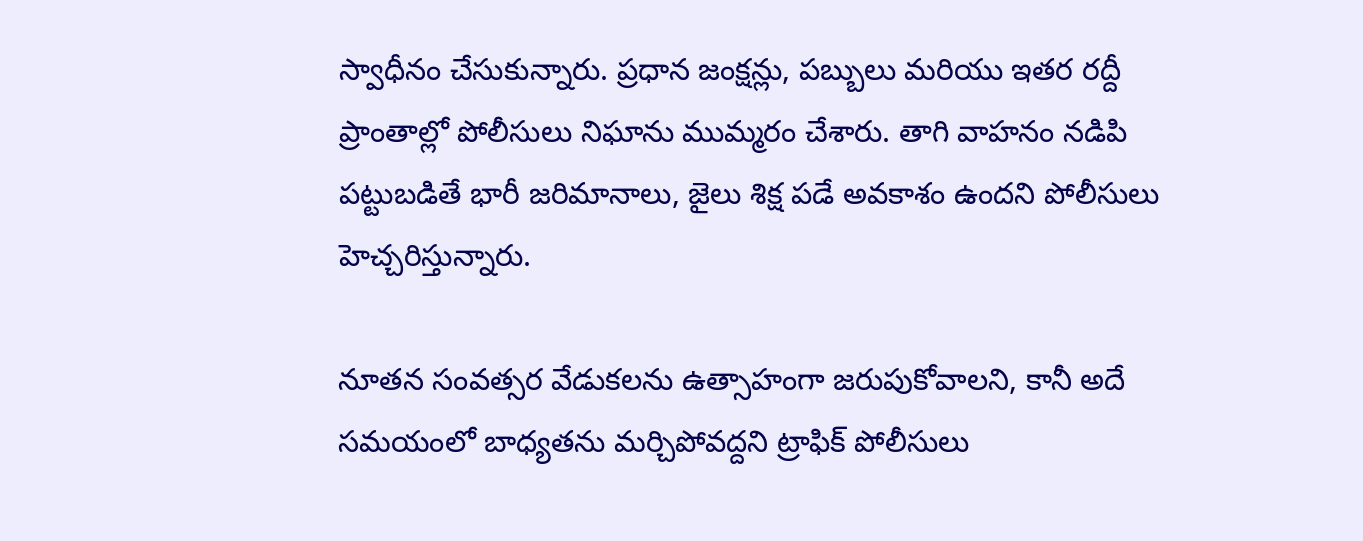స్వాధీనం చేసుకున్నారు. ప్రధాన జంక్షన్లు, పబ్బులు మరియు ఇతర రద్దీ ప్రాంతాల్లో పోలీసులు నిఘాను ముమ్మరం చేశారు. తాగి వాహనం నడిపి పట్టుబడితే భారీ జరిమానాలు, జైలు శిక్ష పడే అవకాశం ఉందని పోలీసులు హెచ్చరిస్తున్నారు.

నూతన సంవత్సర వేడుకలను ఉత్సాహంగా జరుపుకోవాలని, కానీ అదే సమయంలో బాధ్యతను మర్చిపోవద్దని ట్రాఫిక్ పోలీసులు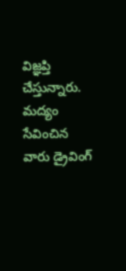విజ్ఞప్తి చేస్తున్నారు. మద్యం సేవించిన వారు డ్రైవింగ్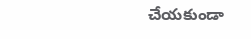చేయకుండా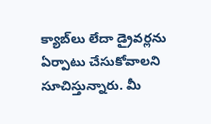క్యాబ్‌లు లేదా డ్రైవర్లను ఏర్పాటు చేసుకోవాలని సూచిస్తున్నారు. మీ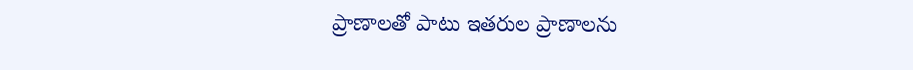ప్రాణాలతో పాటు ఇతరుల ప్రాణాలను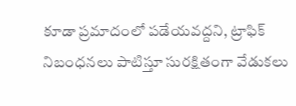కూడా ప్రమాదంలో పడేయవద్దని, ట్రాఫిక్ నిబంధనలు పాటిస్తూ సురక్షితంగా వేడుకలు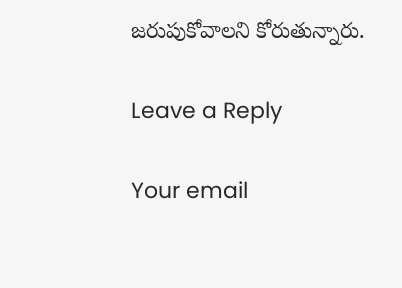జరుపుకోవాలని కోరుతున్నారు.

Leave a Reply

Your email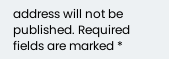address will not be published. Required fields are marked *